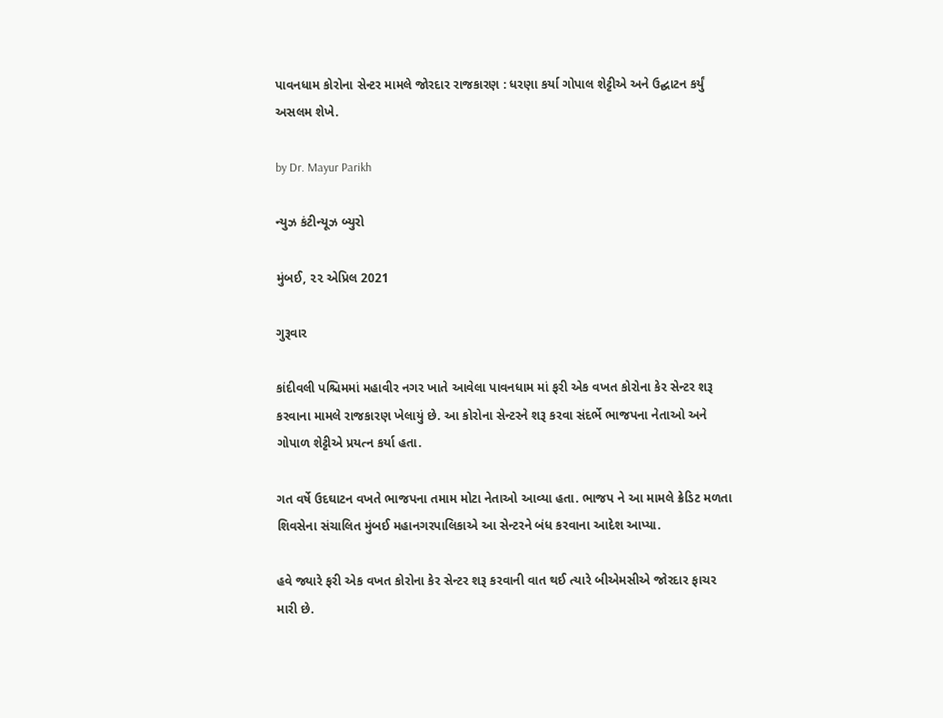પાવનધામ કોરોના સેન્ટર મામલે જોરદાર રાજકારણ : ધરણા કર્યા ગોપાલ શેટ્ટીએ અને ઉદ્ઘાટન કર્યું અસલમ શેખે.

by Dr. Mayur Parikh

ન્યુઝ કંટીન્યૂઝ બ્યુરો

મુંબઈ, ૨૨ એપ્રિલ 2021

ગુરૂવાર

કાંદીવલી પશ્ચિમમાં મહાવીર નગર ખાતે આવેલા પાવનધામ માં ફરી એક વખત કોરોના કેર સેન્ટર શરૂ કરવાના મામલે રાજકારણ ખેલાયું છે. આ કોરોના સેન્ટરને શરૂ કરવા સંદર્ભે ભાજપના નેતાઓ અને ગોપાળ શેટ્ટીએ પ્રયત્ન કર્યા હતા.

ગત વર્ષે ઉદઘાટન વખતે ભાજપના તમામ મોટા નેતાઓ આવ્યા હતા. ભાજપ ને આ મામલે ક્રેડિટ મળતા શિવસેના સંચાલિત મુંબઈ મહાનગરપાલિકાએ આ સેન્ટરને બંધ કરવાના આદેશ આપ્યા.

હવે જ્યારે ફરી એક વખત કોરોના કેર સેન્ટર શરૂ કરવાની વાત થઈ ત્યારે બીએમસીએ જોરદાર ફાચર મારી છે.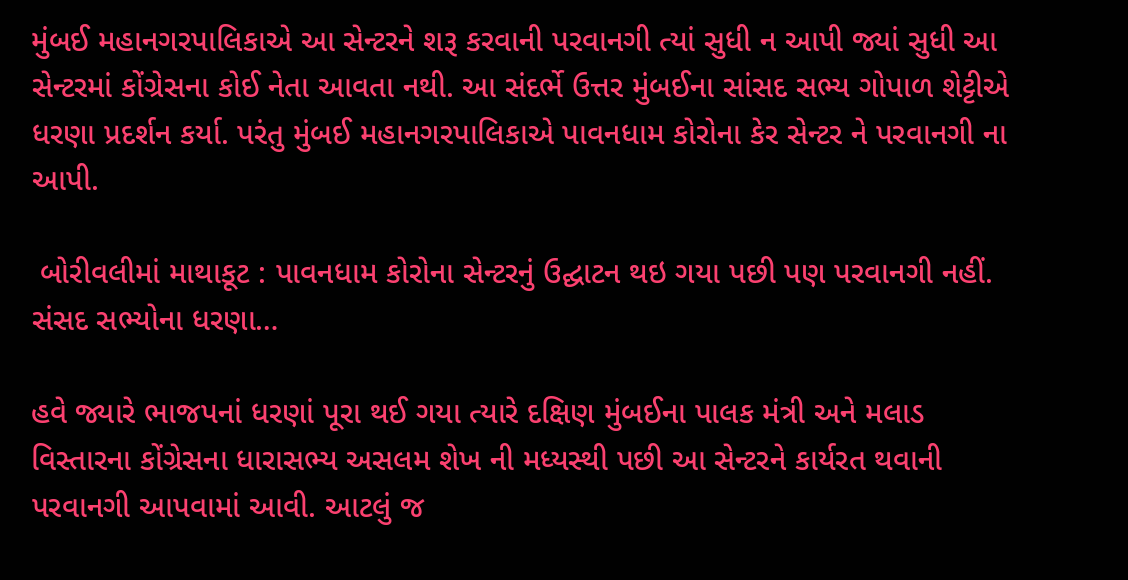મુંબઈ મહાનગરપાલિકાએ આ સેન્ટરને શરૂ કરવાની પરવાનગી ત્યાં સુધી ન આપી જ્યાં સુધી આ સેન્ટરમાં કોંગ્રેસના કોઈ નેતા આવતા નથી. આ સંદર્ભે ઉત્તર મુંબઈના સાંસદ સભ્ય ગોપાળ શેટ્ટીએ ધરણા પ્રદર્શન કર્યા. પરંતુ મુંબઈ મહાનગરપાલિકાએ પાવનધામ કોરોના કેર સેન્ટર ને પરવાનગી ના આપી.

 બોરીવલીમાં માથાકૂટ : પાવનધામ કોરોના સેન્ટરનું ઉદ્ઘાટન થઇ ગયા પછી પણ પરવાનગી નહીં. સંસદ સભ્યોના ધરણા…

હવે જ્યારે ભાજપનાં ધરણાં પૂરા થઈ ગયા ત્યારે દક્ષિણ મુંબઈના પાલક મંત્રી અને મલાડ વિસ્તારના કોંગ્રેસના ધારાસભ્ય અસલમ શેખ ની મધ્યસ્થી પછી આ સેન્ટરને કાર્યરત થવાની પરવાનગી આપવામાં આવી. આટલું જ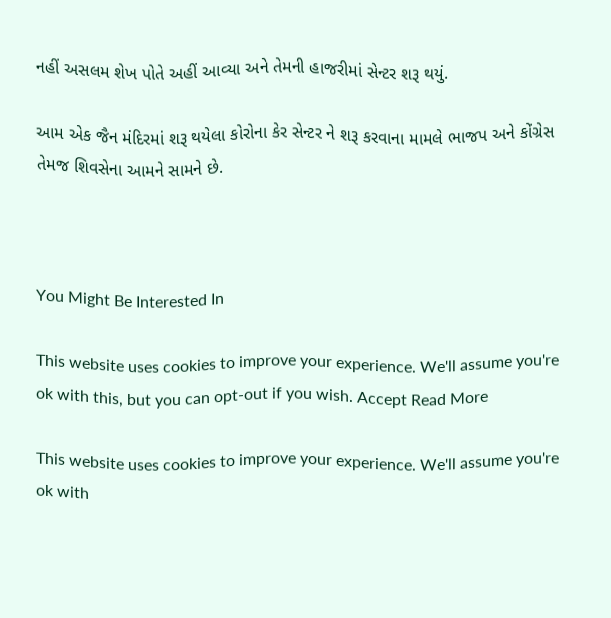નહીં અસલમ શેખ પોતે અહીં આવ્યા અને તેમની હાજરીમાં સેન્ટર શરૂ થયું.

આમ એક જૈન મંદિરમાં શરૂ થયેલા કોરોના કેર સેન્ટર ને શરૂ કરવાના મામલે ભાજપ અને કોંગ્રેસ તેમજ શિવસેના આમને સામને છે.



You Might Be Interested In

This website uses cookies to improve your experience. We'll assume you're ok with this, but you can opt-out if you wish. Accept Read More

This website uses cookies to improve your experience. We'll assume you're ok with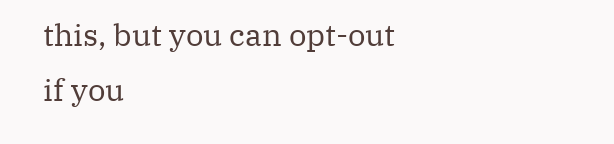this, but you can opt-out if you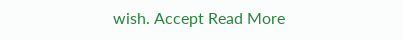wish. Accept Read More